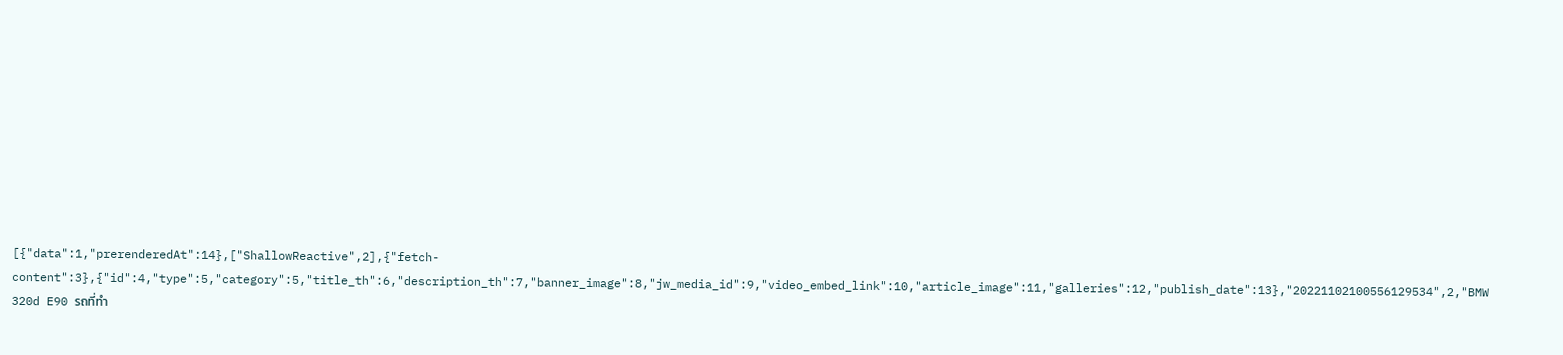[{"data":1,"prerenderedAt":14},["ShallowReactive",2],{"fetch-content":3},{"id":4,"type":5,"category":5,"title_th":6,"description_th":7,"banner_image":8,"jw_media_id":9,"video_embed_link":10,"article_image":11,"galleries":12,"publish_date":13},"20221102100556129534",2,"BMW 320d E90 รถที่ทำ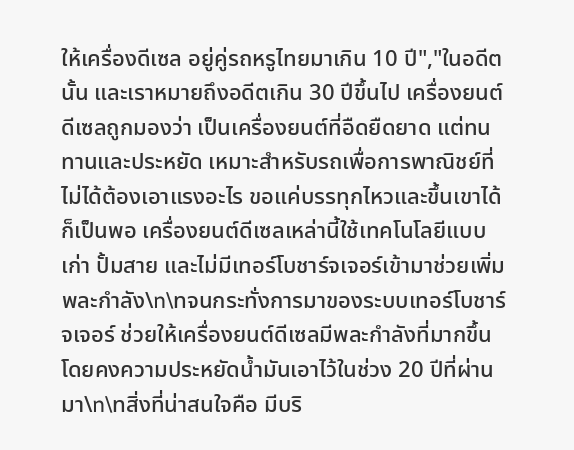ให้เครื่องดีเซล อยู่คู่รถหรูไทยมาเกิน 10 ปี","ในอดีตนั้น และเราหมายถึงอดีตเกิน 30 ปีขึ้นไป เครื่องยนต์ดีเซลถูกมองว่า เป็นเครื่องยนต์ที่อืดยืดยาด แต่ทนทานและประหยัด เหมาะสำหรับรถเพื่อการพาณิชย์ที่ไม่ได้ต้องเอาแรงอะไร ขอแค่บรรทุกไหวและขึ้นเขาได้ก็เป็นพอ เครื่องยนต์ดีเซลเหล่านี้ใช้เทคโนโลยีแบบเก่า ปั้มสาย และไม่มีเทอร์โบชาร์จเจอร์เข้ามาช่วยเพิ่มพละกำลัง\n\nจนกระทั่งการมาของระบบเทอร์โบชาร์จเจอร์ ช่วยให้เครื่องยนต์ดีเซลมีพละกำลังที่มากขึ้น โดยคงความประหยัดน้ำมันเอาไว้ในช่วง 20 ปีที่ผ่านมา\n\nสิ่งที่น่าสนใจคือ มีบริ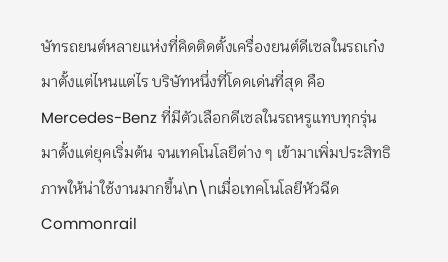ษัทรถยนต์หลายแห่งที่คิดติดตั้งเครื่องยนต์ดีเซลในรถเก๋งมาตั้งแต่ไหนแต่ไร บริษัทหนึ่งที่โดดเด่นที่สุด คือ Mercedes-Benz ที่มีตัวเลือกดีเซลในรถหรูแทบทุกรุ่น มาตั้งแต่ยุคเริ่มต้น จนเทคโนโลยีต่าง ๆ เข้ามาเพิ่มประสิทธิภาพให้น่าใช้งานมากขึ้น\n\nเมื่อเทคโนโลยีหัวฉีด Commonrail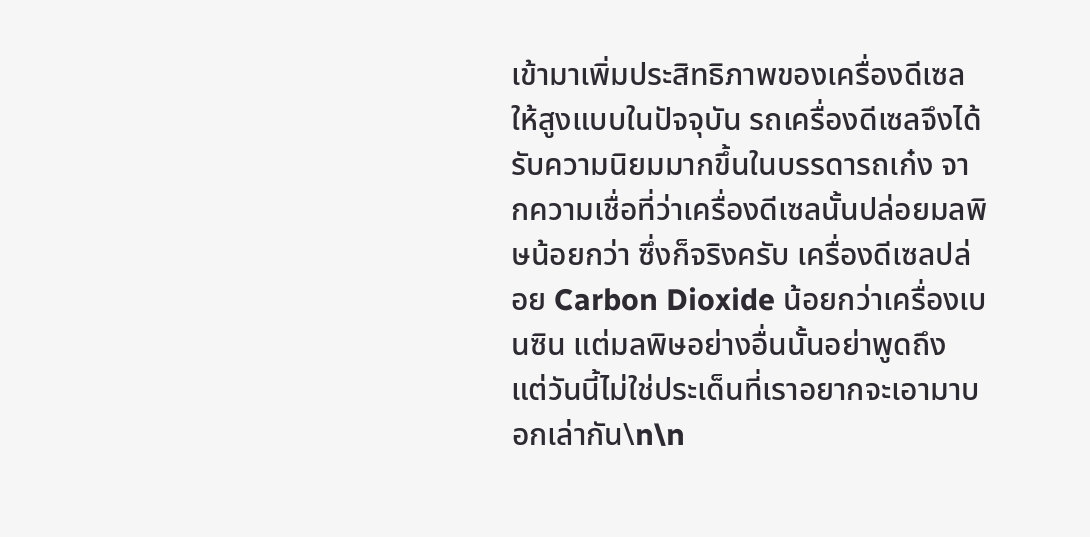เข้ามาเพิ่มประสิทธิภาพของเครื่องดีเซลให้สูงแบบในปัจจุบัน รถเครื่องดีเซลจึงได้รับความนิยมมากขึ้นในบรรดารถเก๋ง จากความเชื่อที่ว่าเครื่องดีเซลนั้นปล่อยมลพิษน้อยกว่า ซึ่งก็จริงครับ เครื่องดีเซลปล่อย Carbon Dioxide น้อยกว่าเครื่องเบนซิน แต่มลพิษอย่างอื่นนั้นอย่าพูดถึง แต่วันนี้ไม่ใช่ประเด็นที่เราอยากจะเอามาบอกเล่ากัน\n\n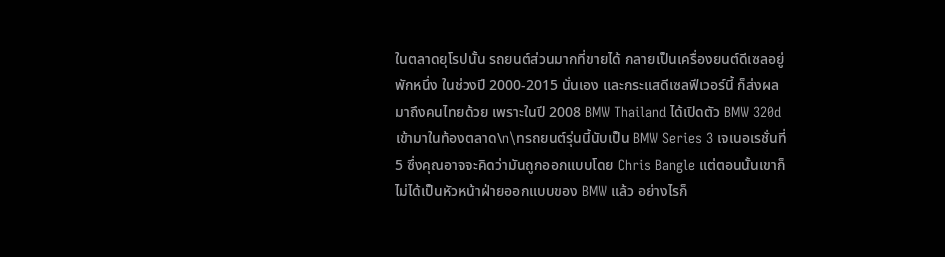ในตลาดยุโรปนั้น รถยนต์ส่วนมากที่ขายได้ กลายเป็นเครื่องยนต์ดีเซลอยู่พักหนึ่ง ในช่วงปี 2000-2015 นั่นเอง และกระแสดีเซลฟีเวอร์นี้ ก็ส่งผลมาถึงคนไทยด้วย เพราะในปี 2008 BMW Thailand ได้เปิดตัว BMW 320d เข้ามาในท้องตลาด\n\nรถยนต์รุ่นนี้นับเป็น BMW Series 3 เจเนอเรชั่นที่ 5 ซึ่งคุณอาจจะคิดว่ามันถูกออกแบบโดย Chris Bangle แต่ตอนนั้นเขาก็ไม่ได้เป็นหัวหน้าฝ่ายออกแบบของ BMW แล้ว อย่างไรก็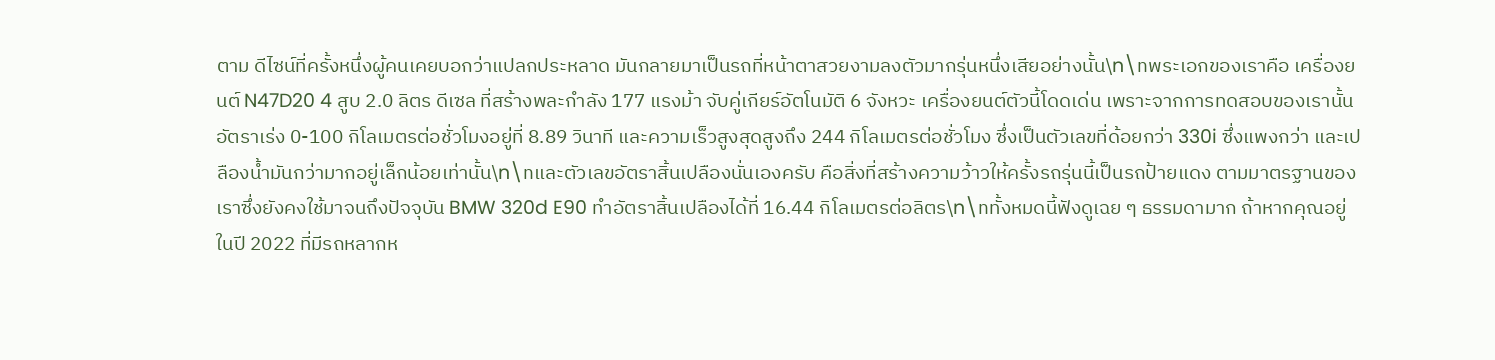ตาม ดีไซน์ที่ครั้งหนึ่งผู้คนเคยบอกว่าแปลกประหลาด มันกลายมาเป็นรถที่หน้าตาสวยงามลงตัวมากรุ่นหนึ่งเสียอย่างนั้น\n\nพระเอกของเราคือ เครื่องยนต์ N47D20 4 สูบ 2.0 ลิตร ดีเซล ที่สร้างพละกำลัง 177 แรงม้า จับคู่เกียร์อัตโนมัติ 6 จังหวะ เครื่องยนต์ตัวนี้โดดเด่น เพราะจากการทดสอบของเรานั้น อัตราเร่ง 0-100 กิโลเมตรต่อชั่วโมงอยู่ที่ 8.89 วินาที และความเร็วสูงสุดสูงถึง 244 กิโลเมตรต่อชั่วโมง ซึ่งเป็นตัวเลขที่ด้อยกว่า 330i ซึ่งแพงกว่า และเปลืองน้ำมันกว่ามากอยู่เล็กน้อยเท่านั้น\n\nและตัวเลขอัตราสิ้นเปลืองนั่นเองครับ คือสิ่งที่สร้างความว้าวให้ครั้งรถรุ่นนี้เป็นรถป้ายแดง ตามมาตรฐานของเราซึ่งยังคงใช้มาจนถึงปัจจุบัน BMW 320d E90 ทำอัตราสิ้นเปลืองได้ที่ 16.44 กิโลเมตรต่อลิตร\n\nทั้งหมดนี้ฟังดูเฉย ๆ ธรรมดามาก ถ้าหากคุณอยู่ในปี 2022 ที่มีรถหลากห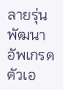ลายรุ่นพัฒนาอัพเกรดตัวเอ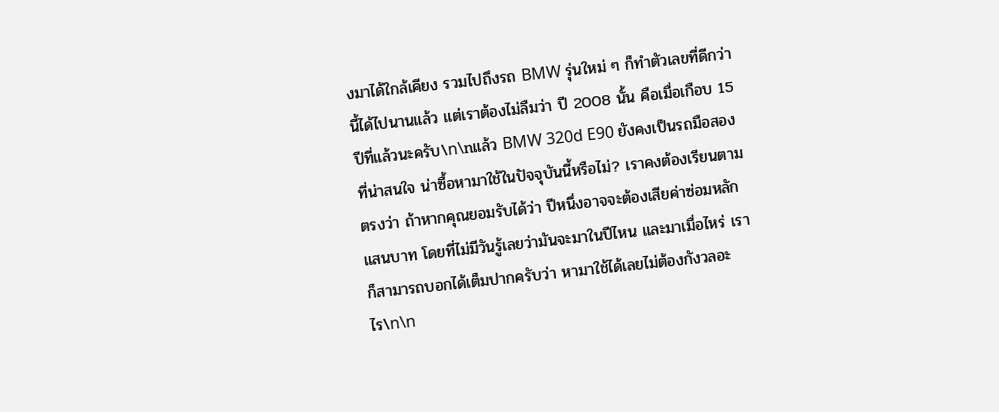งมาได้ใกล้เคียง รวมไปถึงรถ BMW รุ่นใหม่ ๆ ก็ทำตัวเลขที่ดีกว่านี้ได้ไปนานแล้ว แต่เราต้องไม่ลืมว่า ปี 2008 นั้น คือเมื่อเกือบ 15 ปีที่แล้วนะครับ\n\nแล้ว BMW 320d E90 ยังคงเป็นรถมือสองที่น่าสนใจ น่าซื้อหามาใช้ในปัจจุบันนี้หรือไม่? เราคงต้องเรียนตามตรงว่า ถ้าหากคุณยอมรับได้ว่า ปีหนึ่งอาจจะต้องเสียค่าซ่อมหลักแสนบาท โดยที่ไม่มีวันรู้เลยว่ามันจะมาในปีไหน และมาเมื่อไหร่ เราก็สามารถบอกได้เต็มปากครับว่า หามาใช้ได้เลยไม่ต้องกังวลอะไร\n\n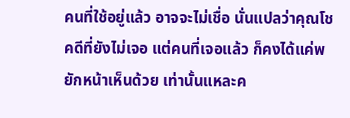คนที่ใช้อยู่แล้ว อาจจะไม่เชื่อ นั่นแปลว่าคุณโชคดีที่ยังไม่เจอ แต่คนที่เจอแล้ว ก็คงได้แค่พยักหน้าเห็นด้วย เท่านั้นแหละค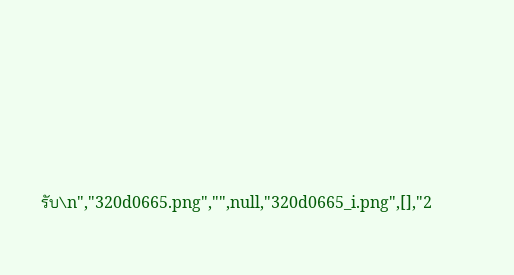รับ\n","320d0665.png","",null,"320d0665_i.png",[],"2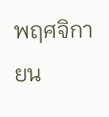พฤศจิกายน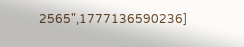2565",1777136590236]